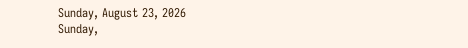Sunday, August 23, 2026
Sunday,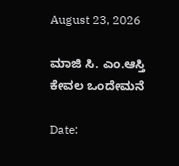August 23, 2026

ಮಾಜಿ ಸಿ. ಎಂ.ಆಸ್ತಿ ಕೇವಲ ಒಂದೇಮನೆ

Date: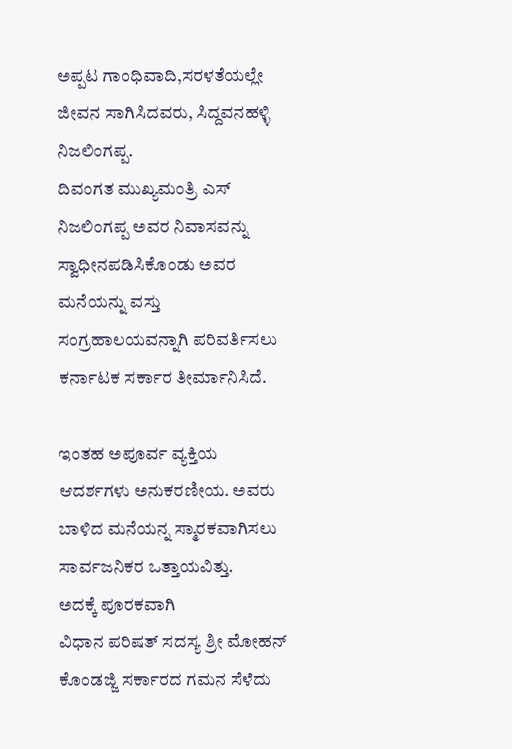ಅಪ್ಪಟ ಗಾಂಧಿವಾದಿ,ಸರಳತೆಯಲ್ಲೇ ಜೀವನ ಸಾಗಿಸಿದವರು, ಸಿದ್ದವನಹಳ್ಳಿ ನಿಜಲಿಂಗಪ್ಪ.
ದಿವಂಗತ ಮುಖ್ಯಮಂತ್ರಿ ಎಸ್ ನಿಜಲಿಂಗಪ್ಪ ಅವರ ನಿವಾಸವನ್ನು ಸ್ವಾಧೀನಪಡಿಸಿಕೊಂಡು ಅವರ ಮನೆಯನ್ನು ವಸ್ತು ಸಂಗ್ರಹಾಲಯವನ್ನಾಗಿ ಪರಿವರ್ತಿಸಲು ಕರ್ನಾಟಕ ಸರ್ಕಾರ ತೀರ್ಮಾನಿಸಿದೆ.

ಇಂತಹ ಅಪೂರ್ವ ವ್ಯಕ್ತಿಯ ಆದರ್ಶಗಳು ಅನುಕರಣೀಯ. ಅವರು ಬಾಳಿದ ಮನೆಯನ್ನ ಸ್ಮಾರಕವಾಗಿಸಲು ಸಾರ್ವಜನಿಕರ ಒತ್ತಾಯವಿತ್ತು.
ಅದಕ್ಕೆ ಪೂರಕವಾಗಿ
ವಿಧಾನ ಪರಿಷತ್ ಸದಸ್ಯ ಶ್ರೀ ಮೋಹನ್ ಕೊಂಡಜ್ಜಿ ಸರ್ಕಾರದ ಗಮನ ಸೆಳೆದು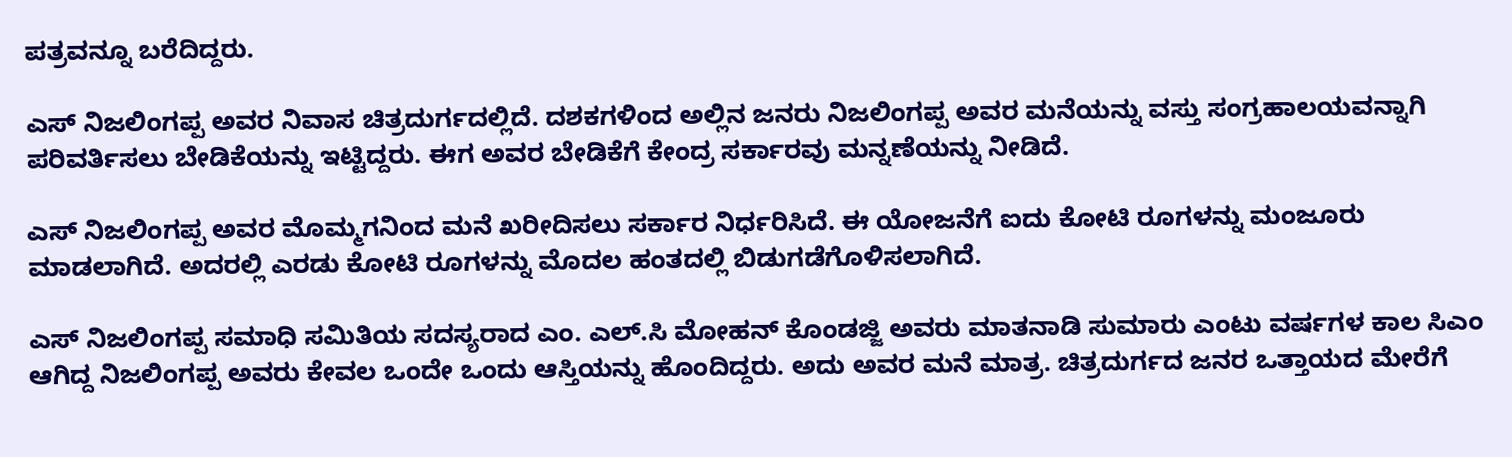ಪತ್ರವನ್ನೂ ಬರೆದಿದ್ದರು.

ಎಸ್ ನಿಜಲಿಂಗಪ್ಪ ಅವರ ನಿವಾಸ ಚಿತ್ರದುರ್ಗದಲ್ಲಿದೆ. ದಶಕಗಳಿಂದ ಅಲ್ಲಿನ ಜನರು ನಿಜಲಿಂಗಪ್ಪ ಅವರ ಮನೆಯನ್ನು ವಸ್ತು ಸಂಗ್ರಹಾಲಯವನ್ನಾಗಿ ಪರಿವರ್ತಿಸಲು ಬೇಡಿಕೆಯನ್ನು ಇಟ್ಟಿದ್ದರು. ಈಗ ಅವರ ಬೇಡಿಕೆಗೆ ಕೇಂದ್ರ ಸರ್ಕಾರವು ಮನ್ನಣೆಯನ್ನು ನೀಡಿದೆ.

ಎಸ್ ನಿಜಲಿಂಗಪ್ಪ ಅವರ ಮೊಮ್ಮಗನಿಂದ ಮನೆ ಖರೀದಿಸಲು ಸರ್ಕಾರ ನಿರ್ಧರಿಸಿದೆ. ಈ ಯೋಜನೆಗೆ ಐದು ಕೋಟಿ ರೂಗಳನ್ನು ಮಂಜೂರು ಮಾಡಲಾಗಿದೆ. ಅದರಲ್ಲಿ ಎರಡು ಕೋಟಿ ರೂಗಳನ್ನು ಮೊದಲ ಹಂತದಲ್ಲಿ ಬಿಡುಗಡೆಗೊಳಿಸಲಾಗಿದೆ.

ಎಸ್ ನಿಜಲಿಂಗಪ್ಪ ಸಮಾಧಿ ಸಮಿತಿಯ ಸದಸ್ಯರಾದ ಎಂ. ಎಲ್.ಸಿ ಮೋಹನ್ ಕೊಂಡಜ್ಜಿ ಅವರು ಮಾತನಾಡಿ ಸುಮಾರು ಎಂಟು ವರ್ಷಗಳ ಕಾಲ ಸಿಎಂ ಆಗಿದ್ದ ನಿಜಲಿಂಗಪ್ಪ ಅವರು ಕೇವಲ ಒಂದೇ ಒಂದು ಆಸ್ತಿಯನ್ನು ಹೊಂದಿದ್ದರು. ಅದು ಅವರ ಮನೆ ಮಾತ್ರ. ಚಿತ್ರದುರ್ಗದ ಜನರ ಒತ್ತಾಯದ ಮೇರೆಗೆ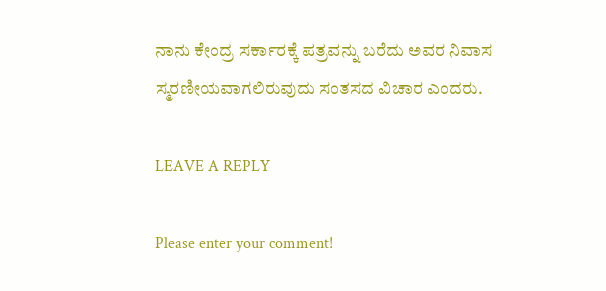ನಾನು ಕೇಂದ್ರ ಸರ್ಕಾರಕ್ಕೆ ಪತ್ರವನ್ನು ಬರೆದು ಅವರ ನಿವಾಸ ಸ್ಮರಣೀಯವಾಗಲಿರುವುದು ಸಂತಸದ ವಿಚಾರ ಎಂದರು.

LEAVE A REPLY

Please enter your comment!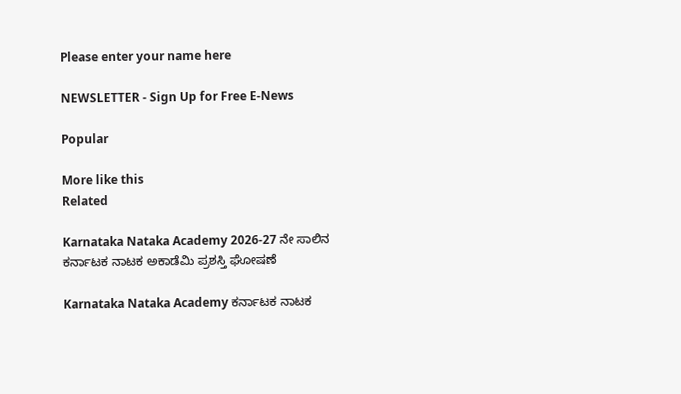Please enter your name here

NEWSLETTER - Sign Up for Free E-News

Popular

More like this
Related

Karnataka Nataka Academy 2026-27 ನೇ ಸಾಲಿನ ಕರ್ನಾಟಕ ನಾಟಕ ಅಕಾಡೆಮಿ‌ ಪ್ರಶಸ್ತಿ‌ ಘೋಷಣೆ

Karnataka Nataka Academy ಕರ್ನಾಟಕ ನಾಟಕ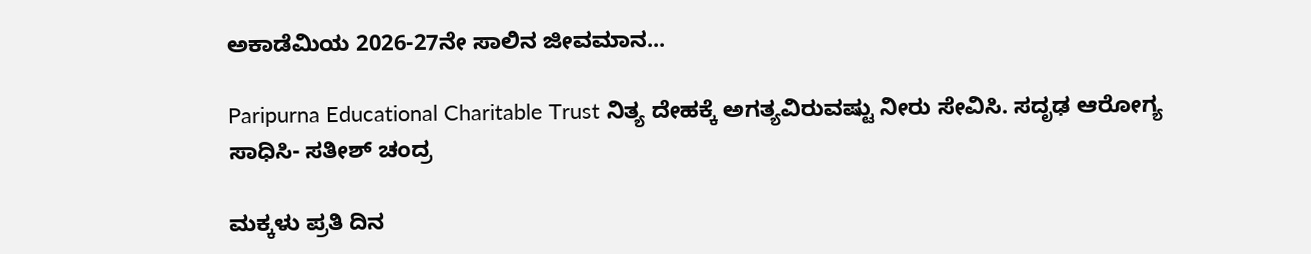ಅಕಾಡೆಮಿಯ 2026-27ನೇ ಸಾಲಿನ ಜೀವಮಾನ...

Paripurna Educational Charitable Trust ನಿತ್ಯ ದೇಹಕ್ಕೆ ಅಗತ್ಯವಿರುವಷ್ಟು ನೀರು ಸೇವಿಸಿ. ಸದೃಢ ಆರೋಗ್ಯ ಸಾಧಿಸಿ- ಸತೀಶ್ ಚಂದ್ರ

ಮಕ್ಕಳು ಪ್ರತಿ ದಿನ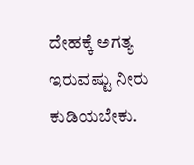ದೇಹಕ್ಕೆ ಅಗತ್ಯ ಇರುವಷ್ಟು ನೀರು ಕುಡಿಯಬೇಕು.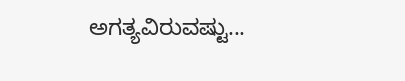ಅಗತ್ಯವಿರುವಷ್ಟು...